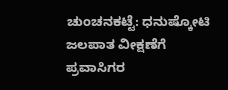ಚುಂಚನಕಟ್ಟೆ: ಧನುಷ್ಕೋಟಿ ಜಲಪಾತ ವೀಕ್ಷಣೆಗೆ ಪ್ರವಾಸಿಗರ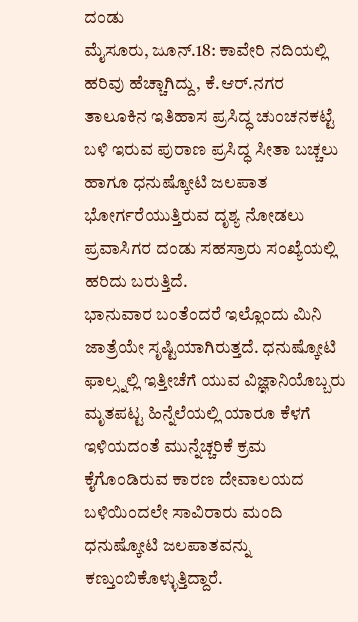ದಂಡು
ಮೈಸೂರು, ಜೂನ್.18: ಕಾವೇರಿ ನದಿಯಲ್ಲಿ ಹರಿವು ಹೆಚ್ಚಾಗಿದ್ದು, ಕೆ.ಆರ್.ನಗರ ತಾಲೂಕಿನ ಇತಿಹಾಸ ಪ್ರಸಿದ್ಧ ಚುಂಚನಕಟ್ಟೆ ಬಳಿ ಇರುವ ಪುರಾಣ ಪ್ರಸಿದ್ಧ ಸೀತಾ ಬಚ್ಚಲು ಹಾಗೂ ಧನುಷ್ಕೋಟಿ ಜಲಪಾತ ಭೋರ್ಗರೆಯುತ್ತಿರುವ ದೃಶ್ಯ ನೋಡಲು ಪ್ರವಾಸಿಗರ ದಂಡು ಸಹಸ್ರಾರು ಸಂಖ್ಯೆಯಲ್ಲಿ ಹರಿದು ಬರುತ್ತಿದೆ.
ಭಾನುವಾರ ಬಂತೆಂದರೆ ಇಲ್ಲೊಂದು ಮಿನಿ ಜಾತ್ರೆಯೇ ಸೃಷ್ಟಿಯಾಗಿರುತ್ತದೆ. ಧನುಷ್ಕೋಟಿ ಫಾಲ್ಸ್ನಲ್ಲಿ ಇತ್ತೀಚೆಗೆ ಯುವ ವಿಜ್ಞಾನಿಯೊಬ್ಬರು ಮೃತಪಟ್ಟ ಹಿನ್ನೆಲೆಯಲ್ಲಿ ಯಾರೂ ಕೆಳಗೆ ಇಳಿಯದಂತೆ ಮುನ್ನೆಚ್ಚರಿಕೆ ಕ್ರಮ ಕೈಗೊಂಡಿರುವ ಕಾರಣ ದೇವಾಲಯದ ಬಳಿಯಿಂದಲೇ ಸಾವಿರಾರು ಮಂದಿ ಧನುಷ್ಕೋಟಿ ಜಲಪಾತವನ್ನು ಕಣ್ತುಂಬಿಕೊಳ್ಳುತ್ತಿದ್ದಾರೆ.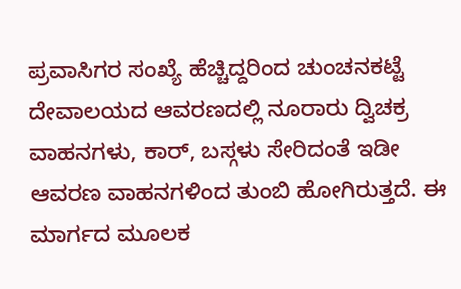ಪ್ರವಾಸಿಗರ ಸಂಖ್ಯೆ ಹೆಚ್ಚಿದ್ದರಿಂದ ಚುಂಚನಕಟ್ಟೆ ದೇವಾಲಯದ ಆವರಣದಲ್ಲಿ ನೂರಾರು ದ್ವಿಚಕ್ರ ವಾಹನಗಳು, ಕಾರ್, ಬಸ್ಗಳು ಸೇರಿದಂತೆ ಇಡೀ ಆವರಣ ವಾಹನಗಳಿಂದ ತುಂಬಿ ಹೋಗಿರುತ್ತದೆ. ಈ ಮಾರ್ಗದ ಮೂಲಕ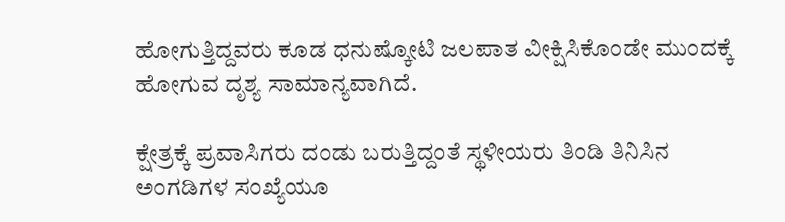ಹೋಗುತ್ತಿದ್ದವರು ಕೂಡ ಧನುಷ್ಕೋಟಿ ಜಲಪಾತ ವೀಕ್ಷಿಸಿಕೊಂಡೇ ಮುಂದಕ್ಕೆ ಹೋಗುವ ದೃಶ್ಯ ಸಾಮಾನ್ಯವಾಗಿದೆ.

ಕ್ಷೇತ್ರಕ್ಕೆ ಪ್ರವಾಸಿಗರು ದಂಡು ಬರುತ್ತಿದ್ದಂತೆ ಸ್ಥಳೀಯರು ತಿಂಡಿ ತಿನಿಸಿನ ಅಂಗಡಿಗಳ ಸಂಖ್ಯೆಯೂ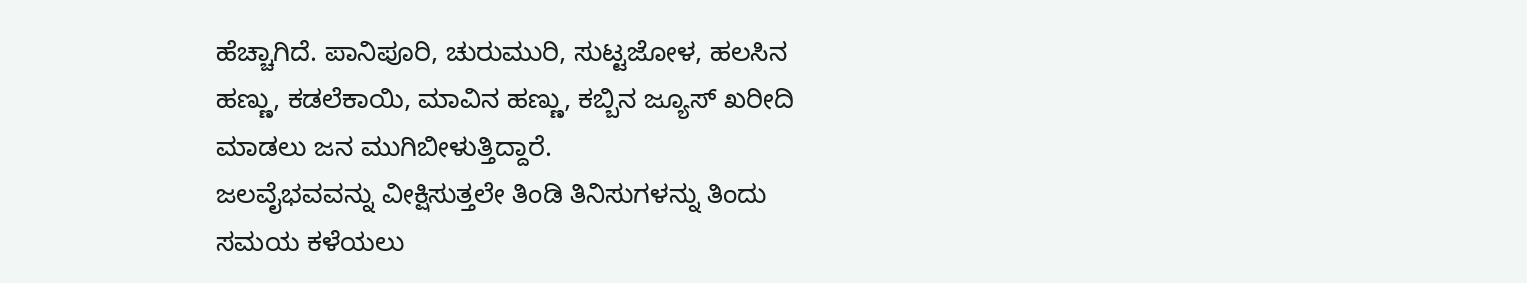ಹೆಚ್ಚಾಗಿದೆ. ಪಾನಿಪೂರಿ, ಚುರುಮುರಿ, ಸುಟ್ಟಜೋಳ, ಹಲಸಿನ ಹಣ್ಣು, ಕಡಲೆಕಾಯಿ, ಮಾವಿನ ಹಣ್ಣು, ಕಬ್ಬಿನ ಜ್ಯೂಸ್ ಖರೀದಿ ಮಾಡಲು ಜನ ಮುಗಿಬೀಳುತ್ತಿದ್ದಾರೆ.
ಜಲವೈಭವವನ್ನು ವೀಕ್ಷಿಸುತ್ತಲೇ ತಿಂಡಿ ತಿನಿಸುಗಳನ್ನು ತಿಂದು ಸಮಯ ಕಳೆಯಲು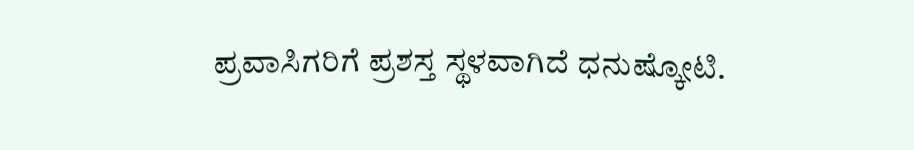ಪ್ರವಾಸಿಗರಿಗೆ ಪ್ರಶಸ್ತ ಸ್ಥಳವಾಗಿದೆ ಧನುಷ್ಕೋಟಿ.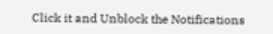Click it and Unblock the Notifications